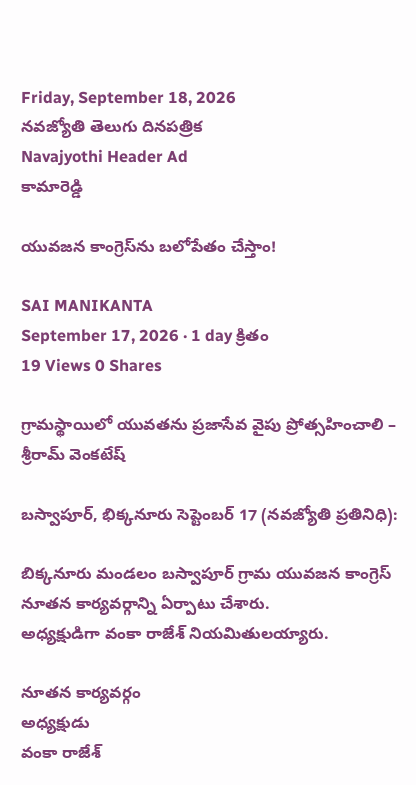Friday, September 18, 2026
నవజ్యోతి తెలుగు దినపత్రిక
Navajyothi Header Ad
కామారెడ్డి

యువజన కాంగ్రెస్‌ను బలోపేతం చేస్తాం!

SAI MANIKANTA
September 17, 2026 · 1 day క్రితం
19 Views 0 Shares

గ్రామస్థాయిలో యువతను ప్రజాసేవ వైపు ప్రోత్సహించాలి – శ్రీరామ్ వెంకటేష్

బస్వాపూర్, భిక్కనూరు సెప్టెంబర్ 17 (నవజ్యోతి ప్రతినిధి):

బిక్కనూరు మండలం బస్వాపూర్ గ్రామ యువజన కాంగ్రెస్ నూతన కార్యవర్గాన్ని ఏర్పాటు చేశారు.
అధ్యక్షుడిగా వంకా రాజేశ్ నియమితులయ్యారు.

నూతన కార్యవర్గం
అధ్యక్షుడు
వంకా రాజేశ్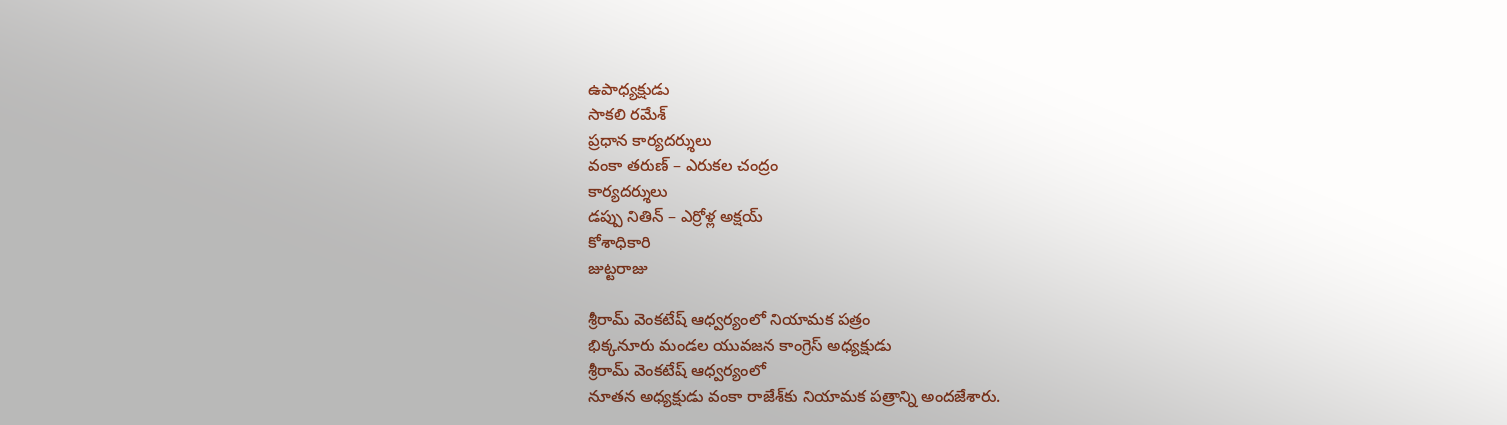ఉపాధ్యక్షుడు
సాకలి రమేశ్
ప్రధాన కార్యదర్శులు
వంకా తరుణ్ – ఎరుకల చంద్రం
కార్యదర్శులు
డప్పు నితిన్ – ఎర్రోళ్ల అక్షయ్
కోశాధికారి
జుట్టరాజు

శ్రీరామ్ వెంకటేష్ ఆధ్వర్యంలో నియామక పత్రం
భిక్కనూరు మండల యువజన కాంగ్రెస్ అధ్యక్షుడు
శ్రీరామ్ వెంకటేష్ ఆధ్వర్యంలో
నూతన అధ్యక్షుడు వంకా రాజేశ్‌కు నియామక పత్రాన్ని అందజేశారు.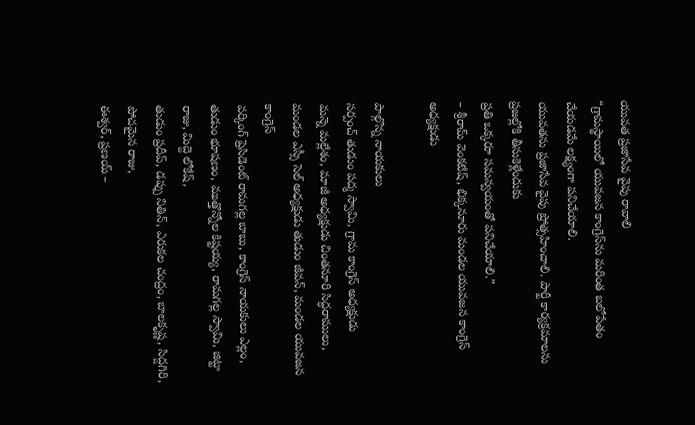యువత ప్రజాసేవ వైపు రావాలి
“గ్రామస్థాయిలో యువజన కాంగ్రెస్‌ను మరింత బలోపేతం చేయడమే లక్ష్యంగా పనిచేయాలి.
యువతను ప్రజాసేవ వైపు ప్రోత్సహించాలి. పార్టీ కార్యక్రమాలను ప్రజల్లోకి తీసుకెళ్లేందుకు
ప్రతి ఒక్కరూ సమన్వయంతో పనిచేయాలి.”
– శ్రీరామ్ వెంకటేష్, భిక్కనూరు మండల యువజన కాంగ్రెస్ అధ్యక్షుడు

పాల్గొన్న నాయకులు
సర్పంచ్ తుడుం పద్మ స్వామి, గ్రామ కాంగ్రెస్ అధ్యక్షుడు
మన్నె మల్లేశం, మాజీ అధ్యక్షుడు చింతనూరి సిద్ధరాములు,
మండల ఎస్సీ సెల్ అధ్యక్షుడు తుడుం జీవన్, మండల యువజన కాంగ్రెస్
వర్కింగ్ ప్రెసిడెంట్ రామగల్ల బాబు, కాంగ్రెస్ నాయకులు ఎల్లం,
తుడుం భూషణం, ముత్తొన్నోల కిష్టయ్య, రామగల్ల స్వామి, జిట్టా రాజు, మిద్దె లోకేష్,
తుడుం ప్రదీప్, డప్పు నితిన్, ఎరుకల చంద్రం, బాలకృష్ణ, సిద్దగిరి, పోచమైన రాజు,
ఈశ్వర్, ప్రణయ్ –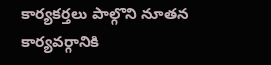కార్యకర్తలు పాల్గొని నూతన కార్యవర్గానికి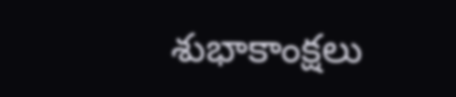శుభాకాంక్షలు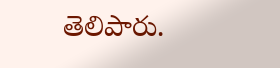తెలిపారు.